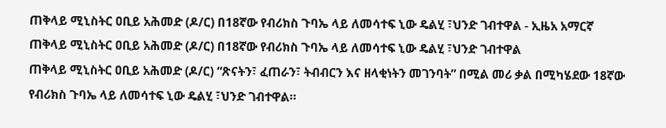ጠቅላይ ሚኒስትር ዐቢይ አሕመድ (ዶ/ር) በ18ኛው የብሪክስ ጉባኤ ላይ ለመሳተፍ ኒው ዴልሂ ፣ህንድ ገብተዋል - ኢዜአ አማርኛ
ጠቅላይ ሚኒስትር ዐቢይ አሕመድ (ዶ/ር) በ18ኛው የብሪክስ ጉባኤ ላይ ለመሳተፍ ኒው ዴልሂ ፣ህንድ ገብተዋል
ጠቅላይ ሚኒስትር ዐቢይ አሕመድ (ዶ/ር) “ጽናትን፣ ፈጠራን፣ ትብብርን እና ዘላቂነትን መገንባት” በሚል መሪ ቃል በሚካሄደው 18ኛው የብሪክስ ጉባኤ ላይ ለመሳተፍ ኒው ዴልሂ ፣ህንድ ገብተዋል።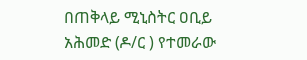በጠቅላይ ሚኒስትር ዐቢይ አሕመድ (ዶ/ር ) የተመራው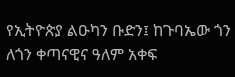የኢትዮጵያ ልዑካን ቡድን፤ ከጉባኤው ጎን ለጎን ቀጣናዊና ዓለም አቀፍ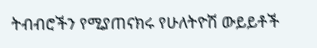ትብብሮችን የሚያጠናክሩ የሁለትዮሽ ውይይቶች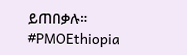ይጠበቃሉ።
#PMOEthiopia